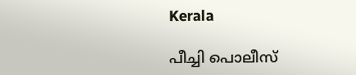Kerala

പീച്ചി പൊലീസ്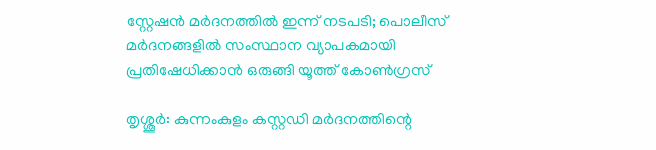സ്റ്റേഷന്‍ മര്‍ദനത്തില്‍ ഇന്ന് നടപടി; പൊലീസ് മര്‍ദനങ്ങളില്‍ സംസ്ഥാന വ്യാപകമായി പ്രതിഷേധിക്കാന്‍ ഒരുങ്ങി യൂത്ത് കോണ്‍ഗ്രസ്

തൃശ്ശൂര്‍: കുന്നംകുളം കസ്റ്റഡി മര്‍ദനത്തിന്റെ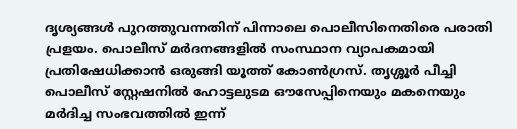ദൃശ്യങ്ങള്‍ പുറത്തുവന്നതിന് പിന്നാലെ പൊലീസിനെതിരെ പരാതി പ്രളയം. പൊലീസ് മര്‍ദനങ്ങളില്‍ സംസ്ഥാന വ്യാപകമായി പ്രതിഷേധിക്കാന്‍ ഒരുങ്ങി യൂത്ത് കോണ്‍ഗ്രസ്. തൃശ്ശൂര്‍ പീച്ചി പൊലീസ് സ്റ്റേഷനില്‍ ഹോട്ടലുടമ ഔസേപ്പിനെയും മകനെയും മര്‍ദിച്ച സംഭവത്തില്‍ ഇന്ന്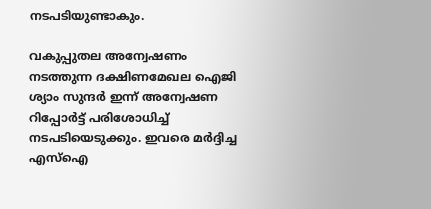നടപടിയുണ്ടാകും.

വകുപ്പുതല അന്വേഷണം നടത്തുന്ന ദക്ഷിണമേഖല ഐജി ശ്യാം സുന്ദര്‍ ഇന്ന് അന്വേഷണ റിപ്പോര്‍ട്ട് പരിശോധിച്ച് നടപടിയെടുക്കും. ഇവരെ മര്‍ദ്ദിച്ച എസ്‌ഐ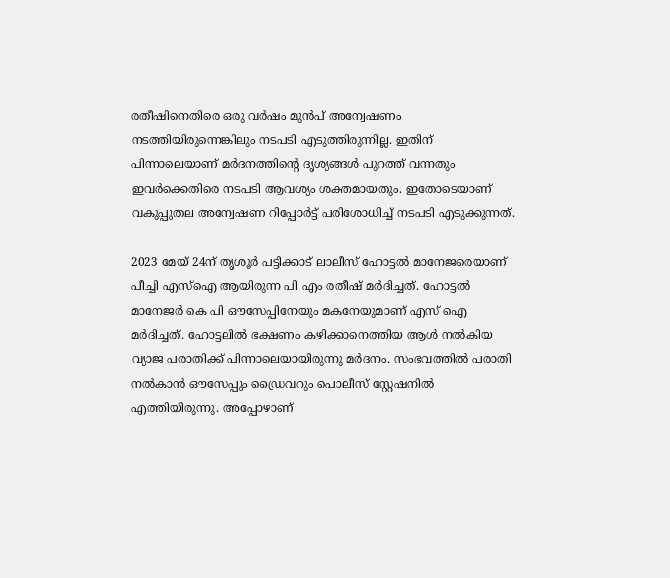രതീഷിനെതിരെ ഒരു വര്‍ഷം മുന്‍പ് അന്വേഷണം നടത്തിയിരുന്നെങ്കിലും നടപടി എടുത്തിരുന്നില്ല. ഇതിന് പിന്നാലെയാണ് മര്‍ദനത്തിന്റെ ദൃശ്യങ്ങള്‍ പുറത്ത് വന്നതും ഇവര്‍ക്കെതിരെ നടപടി ആവശ്യം ശക്തമായതും. ഇതോടെയാണ് വകുപ്പുതല അന്വേഷണ റിപ്പോര്‍ട്ട് പരിശോധിച്ച് നടപടി എടുക്കുന്നത്.

2023 മേയ് 24ന് തൃശൂര്‍ പട്ടിക്കാട് ലാലീസ് ഹോട്ടല്‍ മാനേജരെയാണ് പീച്ചി എസ്ഐ ആയിരുന്ന പി എം രതീഷ് മര്‍ദിച്ചത്. ഹോട്ടല്‍ മാനേജര്‍ കെ പി ഔസേപ്പിനേയും മകനേയുമാണ് എസ് ഐ മര്‍ദിച്ചത്. ഹോട്ടലില്‍ ഭക്ഷണം കഴിക്കാനെത്തിയ ആള്‍ നല്‍കിയ വ്യാജ പരാതിക്ക് പിന്നാലെയായിരുന്നു മര്‍ദനം. സംഭവത്തില്‍ പരാതി നല്‍കാന്‍ ഔസേപ്പും ഡ്രൈവറും പൊലീസ് സ്റ്റേഷനില്‍ എത്തിയിരുന്നു. അപ്പോഴാണ്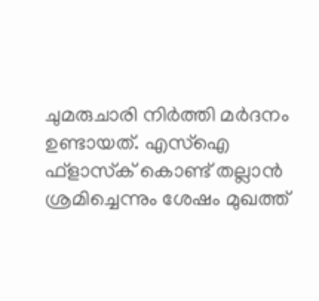ചുമരുചാരി നിര്‍ത്തി മര്‍ദനം ഉണ്ടായത്. എസ്‌ഐ ഫ്ളാസ്‌ക് കൊണ്ട് തല്ലാന്‍ ശ്രമിച്ചെന്നും ശേഷം മുഖത്ത്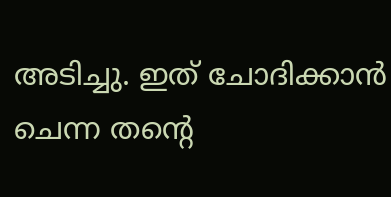അടിച്ചു. ഇത് ചോദിക്കാന്‍ ചെന്ന തന്റെ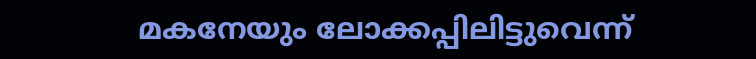മകനേയും ലോക്കപ്പിലിട്ടുവെന്ന്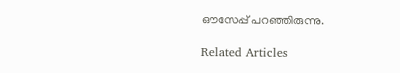ഔസേപ്പ് പറഞ്ഞിരുന്നു.

Related Articles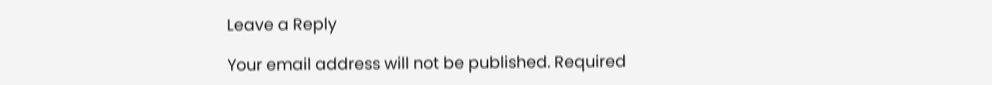Leave a Reply

Your email address will not be published. Required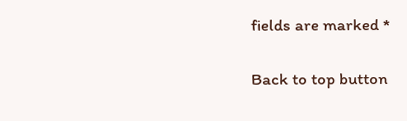fields are marked *

Back to top button